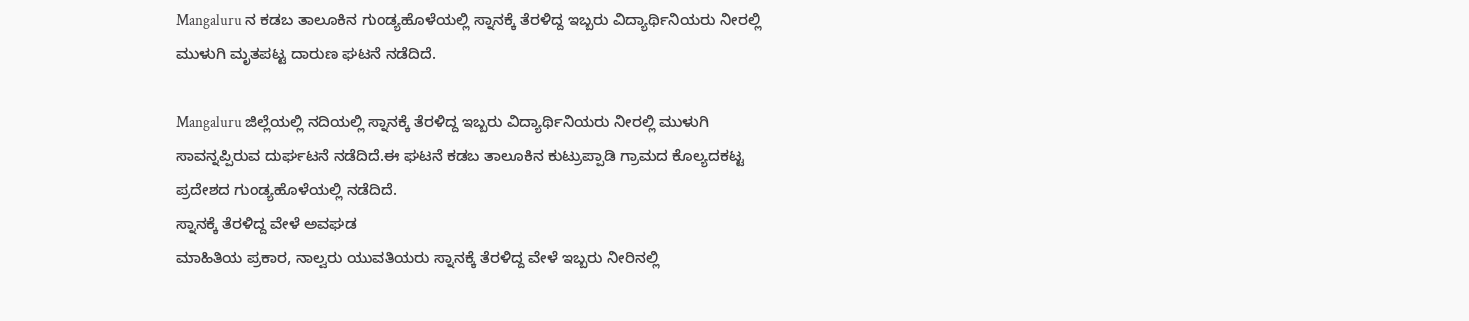Mangaluru ನ ಕಡಬ ತಾಲೂಕಿನ ಗುಂಡ್ಯಹೊಳೆಯಲ್ಲಿ ಸ್ನಾನಕ್ಕೆ ತೆರಳಿದ್ದ ಇಬ್ಬರು ವಿದ್ಯಾರ್ಥಿನಿಯರು ನೀರಲ್ಲಿ ಮುಳುಗಿ ಮೃತಪಟ್ಟ ದಾರುಣ ಘಟನೆ ನಡೆದಿದೆ.

Mangaluru ಜಿಲ್ಲೆಯಲ್ಲಿ ನದಿಯಲ್ಲಿ ಸ್ನಾನಕ್ಕೆ ತೆರಳಿದ್ದ ಇಬ್ಬರು ವಿದ್ಯಾರ್ಥಿನಿಯರು ನೀರಲ್ಲಿ ಮುಳುಗಿ ಸಾವನ್ನಪ್ಪಿರುವ ದುರ್ಘಟನೆ ನಡೆದಿದೆ.ಈ ಘಟನೆ ಕಡಬ ತಾಲೂಕಿನ ಕುಟ್ರುಪ್ಪಾಡಿ ಗ್ರಾಮದ ಕೊಲ್ಯದಕಟ್ಟ ಪ್ರದೇಶದ ಗುಂಡ್ಯಹೊಳೆಯಲ್ಲಿ ನಡೆದಿದೆ.
ಸ್ನಾನಕ್ಕೆ ತೆರಳಿದ್ದ ವೇಳೆ ಅವಘಡ
ಮಾಹಿತಿಯ ಪ್ರಕಾರ, ನಾಲ್ವರು ಯುವತಿಯರು ಸ್ನಾನಕ್ಕೆ ತೆರಳಿದ್ದ ವೇಳೆ ಇಬ್ಬರು ನೀರಿನಲ್ಲಿ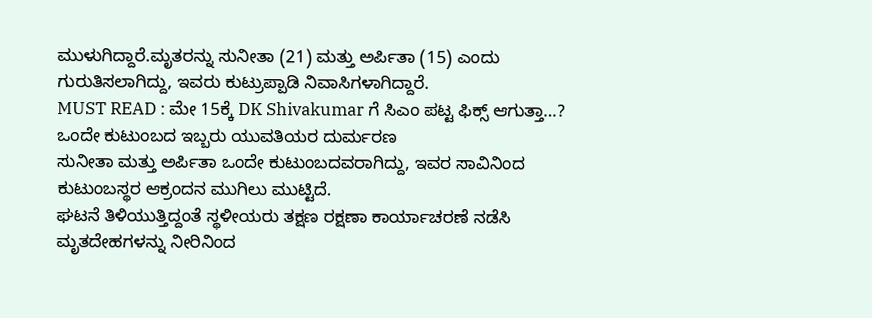ಮುಳುಗಿದ್ದಾರೆ.ಮೃತರನ್ನು ಸುನೀತಾ (21) ಮತ್ತು ಅರ್ಪಿತಾ (15) ಎಂದು ಗುರುತಿಸಲಾಗಿದ್ದು, ಇವರು ಕುಟ್ರುಪ್ಪಾಡಿ ನಿವಾಸಿಗಳಾಗಿದ್ದಾರೆ.
MUST READ : ಮೇ 15ಕ್ಕೆ DK Shivakumar ಗೆ ಸಿಎಂ ಪಟ್ಟ ಫಿಕ್ಸ್ ಆಗುತ್ತಾ…?
ಒಂದೇ ಕುಟುಂಬದ ಇಬ್ಬರು ಯುವತಿಯರ ದುರ್ಮರಣ
ಸುನೀತಾ ಮತ್ತು ಅರ್ಪಿತಾ ಒಂದೇ ಕುಟುಂಬದವರಾಗಿದ್ದು, ಇವರ ಸಾವಿನಿಂದ ಕುಟುಂಬಸ್ಥರ ಆಕ್ರಂದನ ಮುಗಿಲು ಮುಟ್ಟಿದೆ.
ಘಟನೆ ತಿಳಿಯುತ್ತಿದ್ದಂತೆ ಸ್ಥಳೀಯರು ತಕ್ಷಣ ರಕ್ಷಣಾ ಕಾರ್ಯಾಚರಣೆ ನಡೆಸಿ ಮೃತದೇಹಗಳನ್ನು ನೀರಿನಿಂದ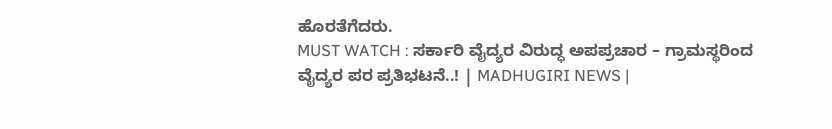ಹೊರತೆಗೆದರು.
MUST WATCH : ಸರ್ಕಾರಿ ವೈದ್ಯರ ವಿರುದ್ಧ ಅಪಪ್ರಚಾರ – ಗ್ರಾಮಸ್ಥರಿಂದ ವೈದ್ಯರ ಪರ ಪ್ರತಿಭಟನೆ..! | MADHUGIRI NEWS |